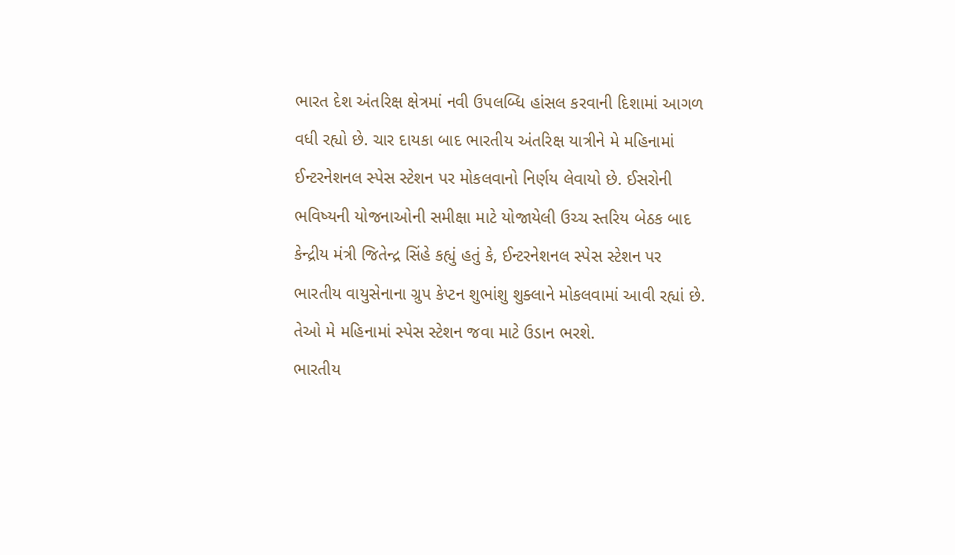ભારત દેશ અંતરિક્ષ ક્ષેત્રમાં નવી ઉપલબ્ધિ હાંસલ કરવાની દિશામાં આગળ વધી રહ્યો છે. ચાર દાયકા બાદ ભારતીય અંતરિક્ષ યાત્રીને મે મહિનામાં ઈન્ટરનેશનલ સ્પેસ સ્ટેશન પર મોકલવાનો નિર્ણય લેવાયો છે. ઈસરોની ભવિષ્યની યોજનાઓની સમીક્ષા માટે યોજાયેલી ઉચ્ચ સ્તરિય બેઠક બાદ કેન્દ્રીય મંત્રી જિતેન્દ્ર સિંહે કહ્યું હતું કે, ઈન્ટરનેશનલ સ્પેસ સ્ટેશન પર ભારતીય વાયુસેનાના ગ્રુપ કેપ્ટન શુભાંશુ શુક્લાને મોકલવામાં આવી રહ્યાં છે. તેઓ મે મહિનામાં સ્પેસ સ્ટેશન જવા માટે ઉડાન ભરશે.
ભારતીય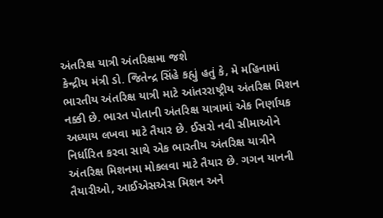અંતરિક્ષ યાત્રી અંતરિક્ષમા જશે
કેન્દ્રીય મંત્રી ડો. જિતેન્દ્ર સિંહે કહ્યું હતું કે, મે મહિનામાં ભારતીય અંતરિક્ષ યાત્રી માટે આંતરરાષ્ટ્રીય અંતરિક્ષ મિશન નક્કી છે. ભારત પોતાની અંતરિક્ષ યાત્રામાં એક નિર્ણાયક અધ્યાય લખવા માટે તૈયાર છે. ઈસરો નવી સીમાઓને નિર્ધારિત કરવા સાથે એક ભારતીય અંતરિક્ષ યાત્રીને અંતરિક્ષ મિશનમા મોકલવા માટે તૈયાર છે. ગગન યાનની તૈયારીઓ, આઈએસએસ મિશન અને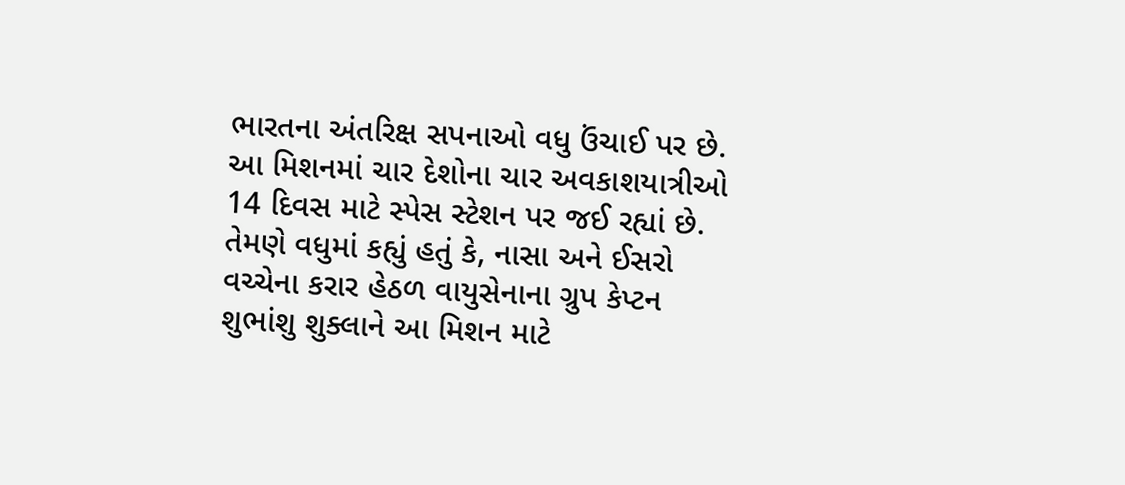ભારતના અંતરિક્ષ સપનાઓ વધુ ઉંચાઈ પર છે. આ મિશનમાં ચાર દેશોના ચાર અવકાશયાત્રીઓ 14 દિવસ માટે સ્પેસ સ્ટેશન પર જઈ રહ્યાં છે. તેમણે વધુમાં કહ્યું હતું કે, નાસા અને ઈસરો વચ્ચેના કરાર હેઠળ વાયુસેનાના ગ્રુપ કેપ્ટન શુભાંશુ શુક્લાને આ મિશન માટે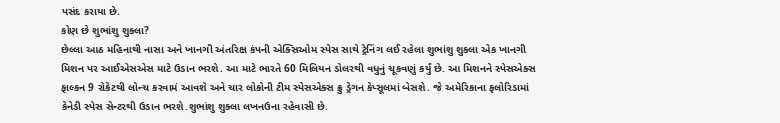પસંદ કરાયા છે.
કોણ છે શુભાંશુ શુક્લા?
છેલ્લા આઠ મહિનાથી નાસા અને ખાનગી અંતરિક્ષ કંપની એક્સિઓમ સ્પેસ સાથે ટ્રેનિંગ લઈ રહેલા શુભાંશુ શુક્લા એક ખાનગી મિશન પર આઈએસએસ માટે ઉડાન ભરશે. આ માટે ભારતે 60 મિલિયન ડોલરથી વધુનું ચૂકવણું કર્યું છે. આ મિશનને સ્પેસએક્સ ફાલ્કન 9 રોકેટથી લોન્ચ કરવામં આવશે અને ચાર લોકોની ટીમ સ્પેસએક્સ ક્રુ ડ્રેગન કેપ્સૂલમાં બેસશે. જે અમેરિકાના ફલોરિડામાં કેનેડી સ્પેસ સેન્ટરથી ઉડાન ભરશે.શુભાંશુ શુક્લા લખનઉના રહેવાસી છે.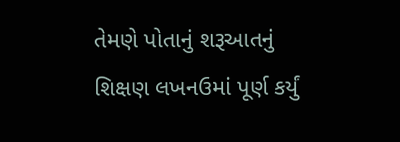તેમણે પોતાનું શરૂઆતનું શિક્ષણ લખનઉમાં પૂર્ણ કર્યું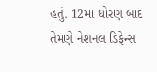હતું. 12મા ધોરણ બાદ તેમણે નેશનલ ડિફેન્સ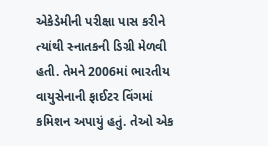એકેડેમીની પરીક્ષા પાસ કરીને ત્યાંથી સ્નાતકની ડિગ્રી મેળવી હતી. તેમને 2006માં ભારતીય વાયુસેનાની ફાઈટર વિંગમાં કમિશન અપાયું હતું. તેઓ એક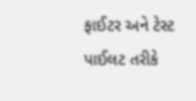ફાઈટર અને ટેસ્ટ પાઈલટ તરીકે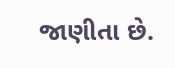જાણીતા છે.